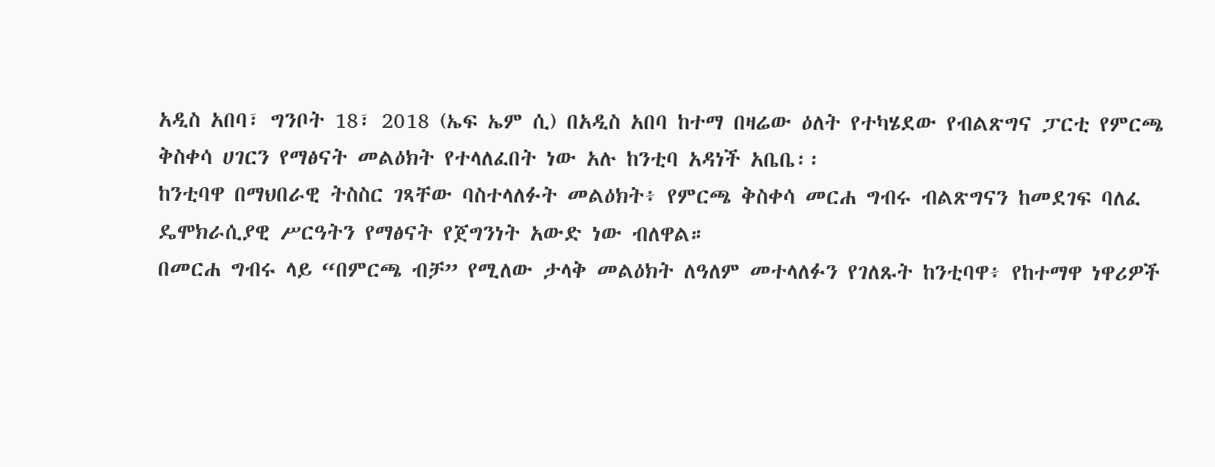አዲስ አበባ፣ ግንቦት 18፣ 2018 (ኤፍ ኤም ሲ) በአዲስ አበባ ከተማ በዛሬው ዕለት የተካሄደው የብልጽግና ፓርቲ የምርጫ ቅስቀሳ ሀገርን የማፅናት መልዕክት የተላለፈበት ነው አሉ ከንቲባ አዳነች አቤቤ፡፡
ከንቲባዋ በማህበራዊ ትስስር ገጻቸው ባስተላለፉት መልዕክት፥ የምርጫ ቅስቀሳ መርሐ ግብሩ ብልጽግናን ከመደገፍ ባለፈ ዴሞክራሲያዊ ሥርዓትን የማፅናት የጀግንነት አውድ ነው ብለዋል።
በመርሐ ግብሩ ላይ “በምርጫ ብቻ” የሚለው ታላቅ መልዕክት ለዓለም መተላለፉን የገለጹት ከንቲባዋ፥ የከተማዋ ነዋሪዎች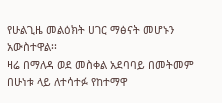የሁልጊዜ መልዕክት ሀገር ማፅናት መሆኑን አውስተዋል፡፡
ዛሬ በማለዳ ወደ መስቀል አደባባይ በመትመም በሁነቱ ላይ ለተሳተፉ የከተማዋ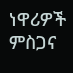ነዋሪዎች ምስጋና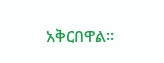አቅርበዋል፡፡